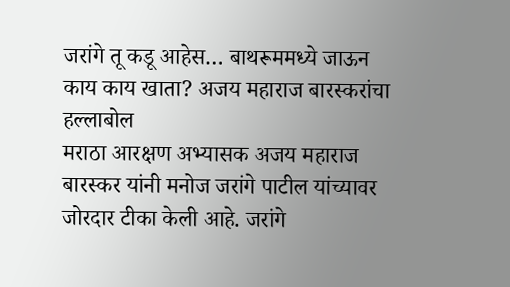जरांगे तू कडू आहेस… बाथरूममध्ये जाऊन काय काय खाता? अजय महाराज बारस्करांचा हल्लाबोल
मराठा आरक्षण अभ्यासक अजय महाराज बारस्कर यांनी मनोज जरांगे पाटील यांच्यावर जोरदार टीका केली आहे. जरांगे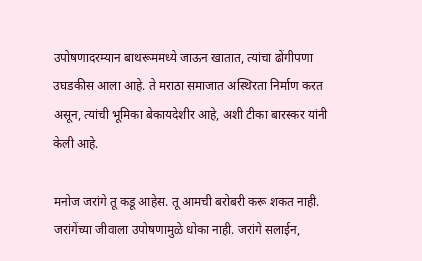उपोषणादरम्यान बाथरूममध्ये जाऊन खातात, त्यांचा ढोंगीपणा उघडकीस आला आहे. ते मराठा समाजात अस्थिरता निर्माण करत असून, त्यांची भूमिका बेकायदेशीर आहे, अशी टीका बारस्कर यांनी केली आहे.

मनोज जरांगे तू कडू आहेस. तू आमची बरोबरी करू शकत नाही. जरांगेंच्या जीवाला उपोषणामुळे धोका नाही. जरांगे सलाईन,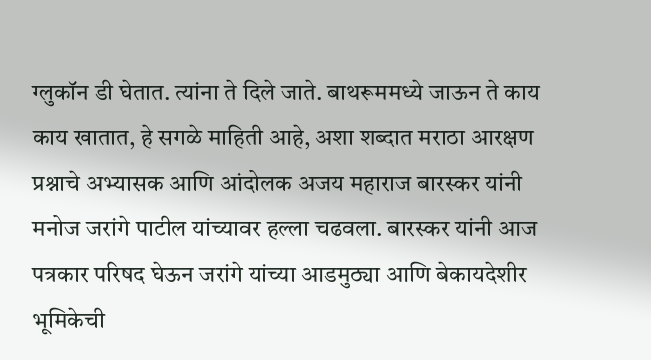ग्लुकॉन डी घेतात. त्यांना ते दिले जाते. बाथरूममध्ये जाऊन ते काय काय खातात, हे सगळे माहिती आहे, अशा शब्दात मराठा आरक्षण प्रश्नाचे अभ्यासक आणि आंदोलक अजय महाराज बारस्कर यांनी मनोज जरांगे पाटील यांच्यावर हल्ला चढवला. बारस्कर यांनी आज पत्रकार परिषद घेऊन जरांगे यांच्या आडमुठ्या आणि बेकायदेशीर भूमिकेची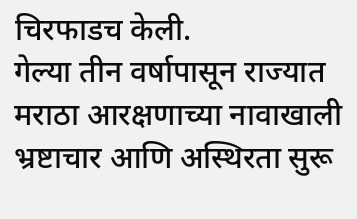चिरफाडच केली.
गेल्या तीन वर्षापासून राज्यात मराठा आरक्षणाच्या नावाखाली भ्रष्टाचार आणि अस्थिरता सुरू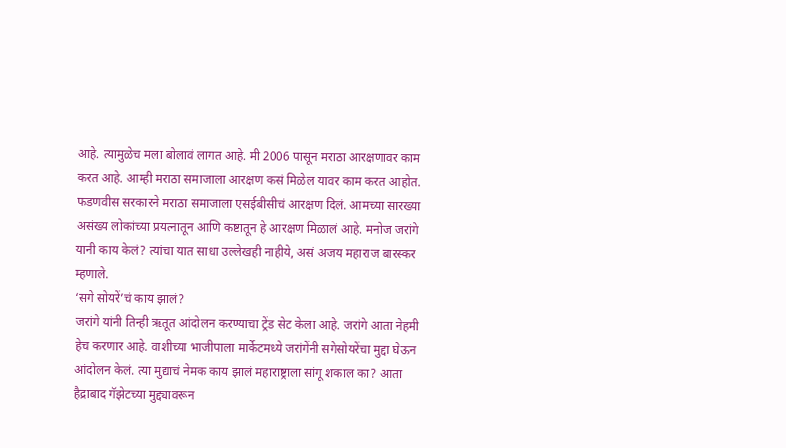आहे. त्यामुळेच मला बोलावं लागत आहे. मी 2006 पासून मराठा आरक्षणावर काम करत आहे. आम्ही मराठा समाजाला आरक्षण कसं मिळेल यावर काम करत आहोत. फडणवीस सरकारने मराठा समाजाला एसईबीसीचं आरक्षण दिलं. आमच्या सारख्या असंख्य लोकांच्या प्रयत्नातून आणि कष्टातून हे आरक्षण मिळालं आहे. मनोज जरांगे यानी काय केलं? त्यांचा यात साधा उल्लेखही नाहीये, असं अजय महाराज बारस्कर म्हणाले.
‘सगे सोयरें’चं काय झालं?
जरांगे यांनी तिन्ही ऋतूत आंदोलन करण्याचा ट्रेंड सेट केला आहे. जरांगे आता नेहमी हेच करणार आहे. वाशीच्या भाजीपाला मार्केटमध्ये जरांगेंनी सगेसोयरेंचा मुद्दा घेऊन आंदोलन केलं. त्या मुद्याचं नेमक काय झालं महाराष्ट्राला सांगू शकाल का? आता हैद्राबाद गॅझेटच्या मुद्द्यावरून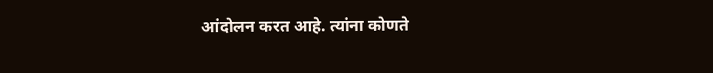आंदोलन करत आहे. त्यांना कोणते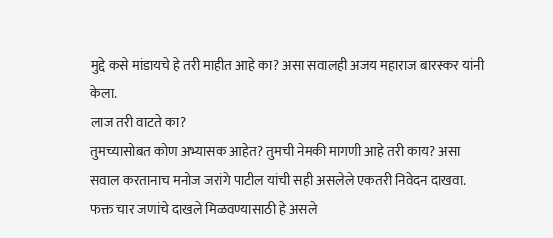मुद्दे कसे मांडायचे हे तरी माहीत आहे का? असा सवालही अजय महाराज बारस्कर यांनी केला.
लाज तरी वाटते का?
तुमच्यासोबत कोण अभ्यासक आहेत? तुमची नेमकी मागणी आहे तरी काय? असा सवाल करतानाच मनोज जरांगे पाटील यांची सही असलेले एकतरी निवेदन दाखवा. फक्त चार जणांचे दाखले मिळवण्यासाठी हे असले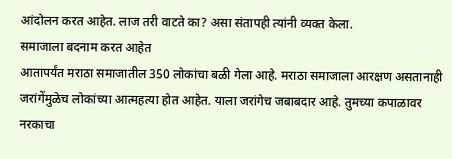आंदोलन करत आहेत. लाज तरी वाटते का? असा संतापही त्यांनी व्यक्त केला.
समाजाला बदनाम करत आहेत
आतापर्यंत मराठा समाजातील 350 लोकांचा बळी गेला आहे. मराठा समाजाला आरक्षण असतानाही जरांगेंमुळेच लोकांच्या आत्महत्या होत आहेत. याला जरांगेच जबाबदार आहे. तुमच्या कपाळावर नरकाचा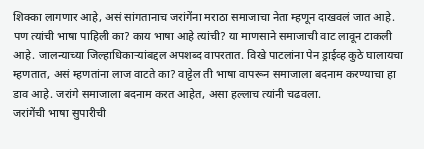शिक्का लागणार आहे, असं सांगतानाच जरांगेंना मराठा समाजाचा नेता म्हणून दाखवलं जात आहे. पण त्यांची भाषा पाहिली का? काय भाषा आहे त्यांची? या माणसाने समाजाची वाट लावून टाकली आहे. जालन्याच्या जिल्हाधिकाऱ्यांबद्दल अपशब्द वापरतात. विखे पाटलांना पेन ड्राईव्ह कुठे घालायचा म्हणतात, असं म्हणतांना लाज वाटते का? वाट्टेल ती भाषा वापरून समाजाला बदनाम करण्याचा हा डाव आहे. जरांगे समाजाला बदनाम करत आहेत, असा हल्लाच त्यांनी चढवला.
जरांगेंची भाषा सुपारीची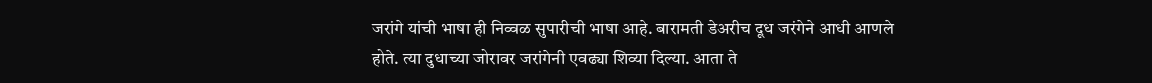जरांगे यांची भाषा ही निव्वळ सुपारीची भाषा आहे. बारामती डेअरीच दूध जरंगेने आधी आणले होते. त्या दुधाच्या जोरावर जरांगेनी एवढ्या शिव्या दिल्या. आता ते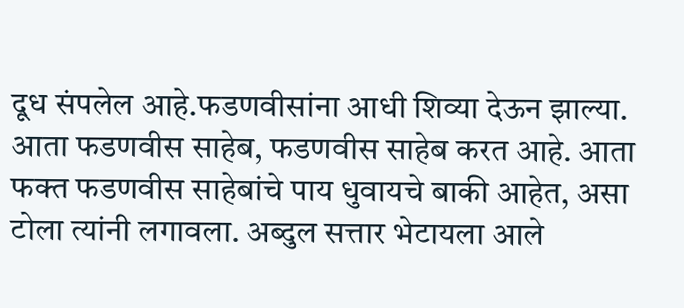दूध संपलेल आहे.फडणवीसांना आधी शिव्या देऊन झाल्या. आता फडणवीस साहेब, फडणवीस साहेब करत आहे. आता फक्त फडणवीस साहेबांचे पाय धुवायचे बाकी आहेत, असा टोला त्यांनी लगावला. अब्दुल सत्तार भेटायला आले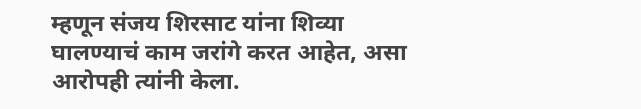म्हणून संजय शिरसाट यांना शिव्या घालण्याचं काम जरांगे करत आहेत, असा आरोपही त्यांनी केला.